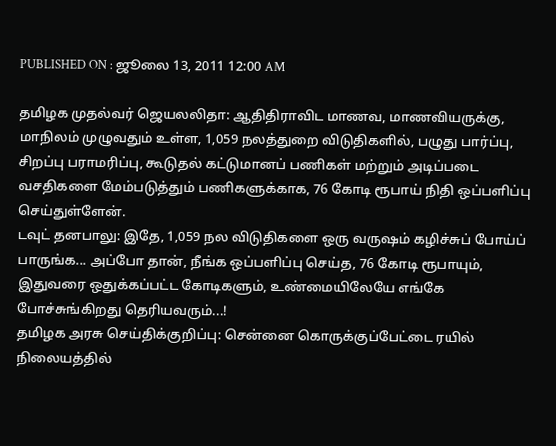PUBLISHED ON : ஜூலை 13, 2011 12:00 AM

தமிழக முதல்வர் ஜெயலலிதா: ஆதிதிராவிட மாணவ, மாணவியருக்கு, மாநிலம் முழுவதும் உள்ள, 1,059 நலத்துறை விடுதிகளில், பழுது பார்ப்பு, சிறப்பு பராமரிப்பு, கூடுதல் கட்டுமானப் பணிகள் மற்றும் அடிப்படை வசதிகளை மேம்படுத்தும் பணிகளுக்காக, 76 கோடி ரூபாய் நிதி ஒப்பளிப்பு செய்துள்ளேன்.
டவுட் தனபாலு: இதே, 1,059 நல விடுதிகளை ஒரு வருஷம் கழிச்சுப் போய்ப் பாருங்க... அப்போ தான், நீங்க ஒப்பளிப்பு செய்த, 76 கோடி ரூபாயும், இதுவரை ஒதுக்கப்பட்ட கோடிகளும், உண்மையிலேயே எங்கே போச்சுங்கிறது தெரியவரும்...!
தமிழக அரசு செய்திக்குறிப்பு: சென்னை கொருக்குப்பேட்டை ரயில் நிலையத்தில்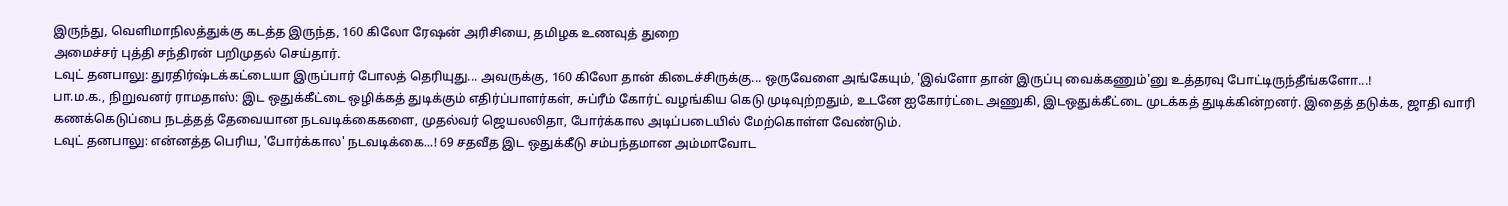இருந்து, வெளிமாநிலத்துக்கு கடத்த இருந்த, 160 கிலோ ரேஷன் அரிசியை, தமிழக உணவுத் துறை
அமைச்சர் புத்தி சந்திரன் பறிமுதல் செய்தார்.
டவுட் தனபாலு: துரதிர்ஷ்டக்கட்டையா இருப்பார் போலத் தெரியுது... அவருக்கு, 160 கிலோ தான் கிடைச்சிருக்கு... ஒருவேளை அங்கேயும், 'இவ்ளோ தான் இருப்பு வைக்கணும்'னு உத்தரவு போட்டிருந்தீங்களோ...!
பா.ம.க., நிறுவனர் ராமதாஸ்: இட ஒதுக்கீட்டை ஒழிக்கத் துடிக்கும் எதிர்ப்பாளர்கள், சுப்ரீம் கோர்ட் வழங்கிய கெடு முடிவுற்றதும், உடனே ஐகோர்ட்டை அணுகி, இடஒதுக்கீட்டை முடக்கத் துடிக்கின்றனர். இதைத் தடுக்க, ஜாதி வாரி கணக்கெடுப்பை நடத்தத் தேவையான நடவடிக்கைகளை, முதல்வர் ஜெயலலிதா, போர்க்கால அடிப்படையில் மேற்கொள்ள வேண்டும்.
டவுட் தனபாலு: என்னத்த பெரிய, 'போர்க்கால' நடவடிக்கை...! 69 சதவீத இட ஒதுக்கீடு சம்பந்தமான அம்மாவோட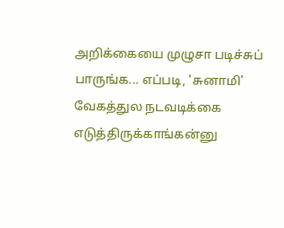அறிக்கையை முழுசா படிச்சுப் பாருங்க... எப்படி, 'சுனாமி' வேகத்துல நடவடிக்கை எடுத்திருக்காங்கன்னு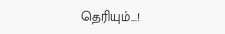தெரியும்...!